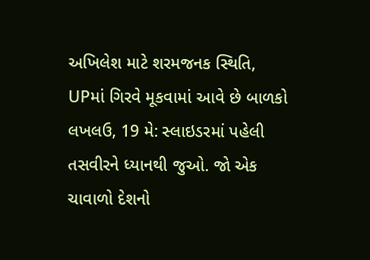અખિલેશ માટે શરમજનક સ્થિતિ, UPમાં ગિરવે મૂકવામાં આવે છે બાળકો
લખલઉ, 19 મે: સ્લાઇડરમાં પહેલી તસવીરને ધ્યાનથી જુઓ. જો એક ચાવાળો દેશનો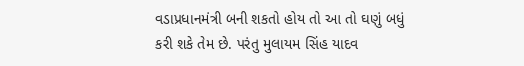વડાપ્રધાનમંત્રી બની શકતો હોય તો આ તો ઘણું બધું કરી શકે તેમ છે. પરંતુ મુલાયમ સિંહ યાદવ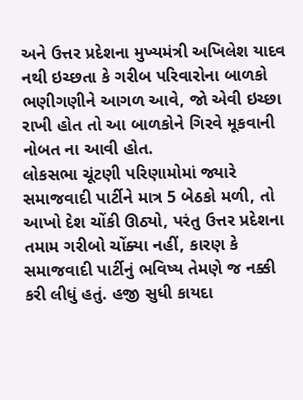અને ઉત્તર પ્રદેશના મુખ્યમંત્રી અખિલેશ યાદવ નથી ઇચ્છતા કે ગરીબ પરિવારોના બાળકો ભણીગણીને આગળ આવે, જો એવી ઇચ્છા રાખી હોત તો આ બાળકોને ગિરવે મૂકવાની નોબત ના આવી હોત.
લોકસભા ચૂંટણી પરિણામોમાં જ્યારે સમાજવાદી પાર્ટીને માત્ર 5 બેઠકો મળી, તો આખો દેશ ચોંકી ઊઠ્યો, પરંતુ ઉત્તર પ્રદેશના તમામ ગરીબો ચોંક્યા નહીં, કારણ કે સમાજવાદી પાર્ટીનું ભવિષ્ય તેમણે જ નક્કી કરી લીધું હતું. હજી સુધી કાયદા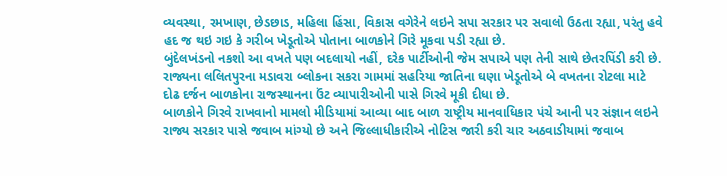વ્યવસ્થા, રમખાણ, છેડછાડ, મહિલા હિંસા, વિકાસ વગેરેને લઇને સપા સરકાર પર સવાલો ઉઠતા રહ્યા, પરંતુ હવે હદ જ થઇ ગઇ કે ગરીબ ખેડૂતોએ પોતાના બાળકોને ગિરે મૂકવા પડી રહ્યા છે.
બુંદેલખંડનો નકશો આ વખતે પણ બદલાયો નહીં, દરેક પાર્ટીઓની જેમ સપાએ પણ તેની સાથે છેતરપિંડી કરી છે. રાજ્યના લલિતપુરના મડાવરા બ્લોકના સકરા ગામમાં સહરિયા જાતિના ઘણા ખેડૂતોએ બે વખતના રોટલા માટે દોઢ દર્જન બાળકોના રાજસ્થાનના ઉંટ વ્યાપારીઓની પાસે ગિરવે મૂકી દીધા છે.
બાળકોને ગિરવે રાખવાનો મામલો મીડિયામાં આવ્યા બાદ બાળ રાષ્ટ્રીય માનવાધિકાર પંચે આની પર સંજ્ઞાન લઇને રાજ્ય સરકાર પાસે જવાબ માંગ્યો છે અને જિલ્લાધીકારીએ નોટિસ જારી કરી ચાર અઠવાડીયામાં જવાબ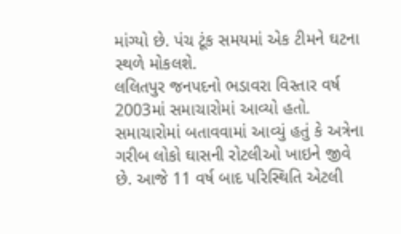માંગ્યો છે. પંચ ટૂંક સમયમાં એક ટીમને ઘટના સ્થળે મોકલશે.
લલિતપુર જનપદનો ભડાવરા વિસ્તાર વર્ષ 2003માં સમાચારોમાં આવ્યો હતો. સમાચારોમાં બતાવવામાં આવ્યું હતું કે અત્રેના ગરીબ લોકો ઘાસની રોટલીઓ ખાઇને જીવે છે. આજે 11 વર્ષ બાદ પરિસ્થિતિ એટલી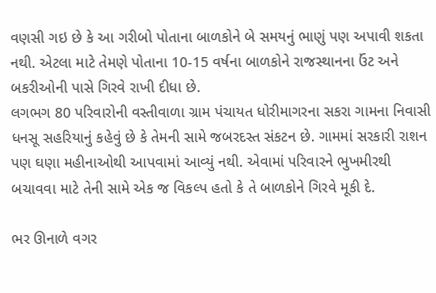વણસી ગઇ છે કે આ ગરીબો પોતાના બાળકોને બે સમયનું ભાણું પણ અપાવી શકતા નથી. એટલા માટે તેમણે પોતાના 10-15 વર્ષના બાળકોને રાજસ્થાનના ઉંટ અને બકરીઓની પાસે ગિરવે રાખી દીધા છે.
લગભગ 80 પરિવારોની વસ્તીવાળા ગ્રામ પંચાયત ધોરીમાગરના સકરા ગામના નિવાસી ધનસૂ સહરિયાનું કહેવું છે કે તેમની સામે જબરદસ્ત સંકટન છે. ગામમાં સરકારી રાશન પણ ઘણા મહીનાઓથી આપવામાં આવ્યું નથી. એવામાં પરિવારને ભુખમીરથી બચાવવા માટે તેની સામે એક જ વિકલ્પ હતો કે તે બાળકોને ગિરવે મૂકી દે.

ભર ઊનાળે વગર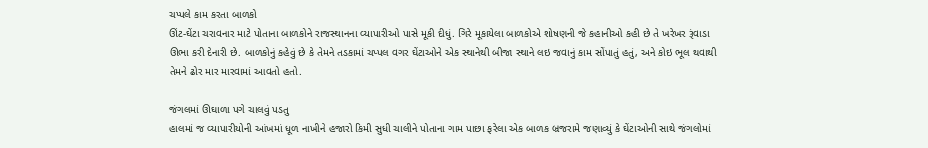ચપ્પલે કામ કરતા બાળકો
ઊંટ-ઘેંટા ચરાવનાર માટે પોતાના બાળકોને રાજસ્થાનના વ્યાપારીઓ પાસે મૂકી દીધું. ગિરે મૂકાયેલા બાળકોએ શોષણની જે કહાનીઓ કહી છે તે ખરેખર રૂંવાડા ઊભા કરી દેનારી છે. બાળકોનું કહેવું છે કે તેમને તડકામાં ચપ્પલ વગર ઘેંટાઓને એક સ્થાનેથી બીજા સ્થાને લઇ જવાનું કામ સોંપાતું હતું, અને કોઇ ભૂલ થવાથી તેમને ઢોર માર મારવામાં આવતો હતો.

જંગલમાં ઊઘાળા પગે ચાલવું પડતુ
હાલમાં જ વ્યાપારીયોની આંખમાં ધૂળ નાખીને હજારો કિમી સુધી ચાલીને પોતાના ગામ પાછા ફરેલા એક બાળક બ્રજરામે જણાવ્યું કે ઘેંટાઓની સાથે જંગલોમાં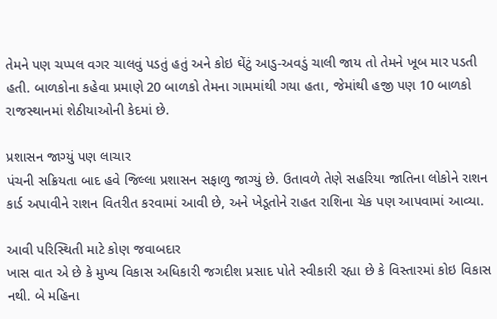તેમને પણ ચપ્પલ વગર ચાલવું પડતું હતું અને કોઇ ઘેંટું આડુ-અવડું ચાલી જાય તો તેમને ખૂબ માર પડતી હતી. બાળકોના કહેવા પ્રમાણે 20 બાળકો તેમના ગામમાંથી ગયા હતા, જેમાંથી હજી પણ 10 બાળકો રાજસ્થાનમાં શેઠીયાઓની કેદમાં છે.

પ્રશાસન જાગ્યું પણ લાચાર
પંચની સક્રિયતા બાદ હવે જિલ્લા પ્રશાસન સફાળુ જાગ્યું છે. ઉતાવળે તેણે સહરિયા જાતિના લોકોને રાશન કાર્ડ અપાવીને રાશન વિતરીત કરવામાં આવી છે, અને ખેડૂતોને રાહત રાશિના ચેક પણ આપવામાં આવ્યા.

આવી પરિસ્થિતી માટે કોણ જવાબદાર
ખાસ વાત એ છે કે મુખ્ય વિકાસ અધિકારી જગદીશ પ્રસાદ પોતે સ્વીકારી રહ્યા છે કે વિસ્તારમાં કોઇ વિકાસ નથી. બે મહિના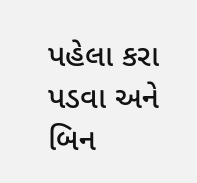પહેલા કરા પડવા અને બિન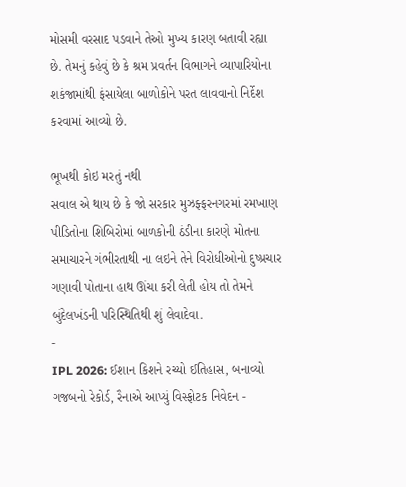મોસમી વરસાદ પડવાને તેઓ મુખ્ય કારણ બતાવી રહ્યા છે. તેમનું કહેવું છે કે શ્રમ પ્રવર્તન વિભાગને વ્યાપારિયોના શકંજામાંથી ફંસાયેલા બાળોકોને પરત લાવવાનો નિર્દેશ કરવામાં આવ્યો છે.

ભૂખથી કોઇ મરતું નથી
સવાલ એ થાય છે કે જો સરકાર મુઝફ્ફરનગરમાં રમખાણ પીડિતોના શિબિરોમાં બાળકોની ઠંડીના કારણે મોતના સમાચારને ગંભીરતાથી ના લઇને તેને વિરોધીઓનો દુષ્પ્રચાર ગણાવી પોતાના હાથ ઊંચા કરી લેતી હોય તો તેમને બુંદેલખંડની પરિસ્થિતિથી શું લેવાદેવા.
-
IPL 2026: ઈશાન કિશને રચ્યો ઈતિહાસ, બનાવ્યો ગજબનો રેકોર્ડ, રૈનાએ આપ્યું વિસ્ફોટક નિવેદન -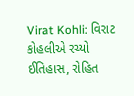Virat Kohli: વિરાટ કોહલીએ રચ્યો ઈતિહાસ, રોહિત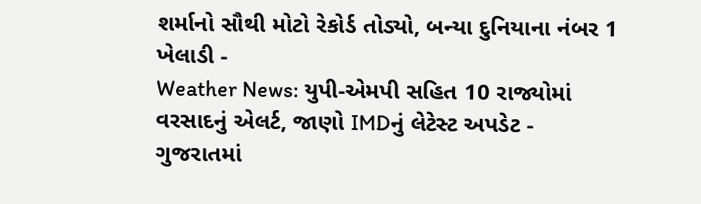શર્માનો સૌથી મોટો રેકોર્ડ તોડ્યો, બન્યા દુનિયાના નંબર 1 ખેલાડી -
Weather News: યુપી-એમપી સહિત 10 રાજ્યોમાં વરસાદનું એલર્ટ, જાણો IMDનું લેટેસ્ટ અપડેટ -
ગુજરાતમાં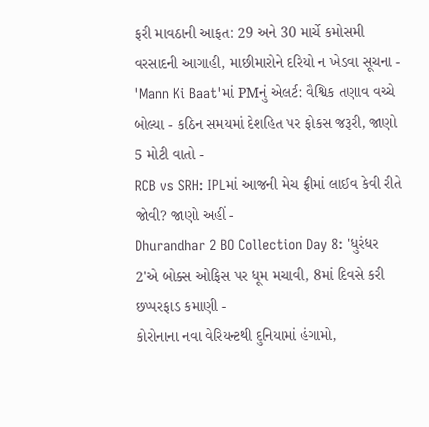ફરી માવઠાની આફત: 29 અને 30 માર્ચે કમોસમી વરસાદની આગાહી, માછીમારોને દરિયો ન ખેડવા સૂચના -
'Mann Ki Baat'માં PMનું એલર્ટ: વૈશ્વિક તણાવ વચ્ચે બોલ્યા - કઠિન સમયમાં દેશહિત પર ફોકસ જરૂરી, જાણો 5 મોટી વાતો -
RCB vs SRH: IPLમાં આજની મેચ ફ્રીમાં લાઈવ કેવી રીતે જોવી? જાણો અહીં -
Dhurandhar 2 BO Collection Day 8: 'ધુરંધર 2'એ બોક્સ ઓફિસ પર ધૂમ મચાવી, 8માં દિવસે કરી છપ્પરફાડ કમાણી -
કોરોનાના નવા વેરિયન્ટથી દુનિયામાં હંગામો,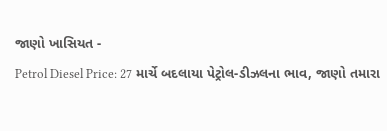જાણો ખાસિયત -
Petrol Diesel Price: 27 માર્ચે બદલાયા પેટ્રોલ-ડીઝલના ભાવ, જાણો તમારા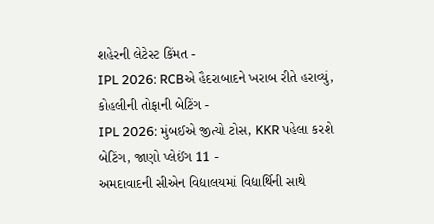શહેરની લેટેસ્ટ કિંમત -
IPL 2026: RCBએ હૈદરાબાદને ખરાબ રીતે હરાવ્યું, કોહલીની તોફાની બેટિંગ -
IPL 2026: મુંબઈએ જીત્યો ટોસ, KKR પહેલા કરશે બેટિંગ, જાણો પ્લેઈંગ 11 -
અમદાવાદની સીએન વિદ્યાલયમાં વિદ્યાર્થિની સાથે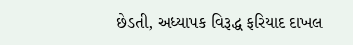છેડતી, અધ્યાપક વિરૂદ્ધ ફરિયાદ દાખલ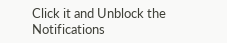Click it and Unblock the Notifications